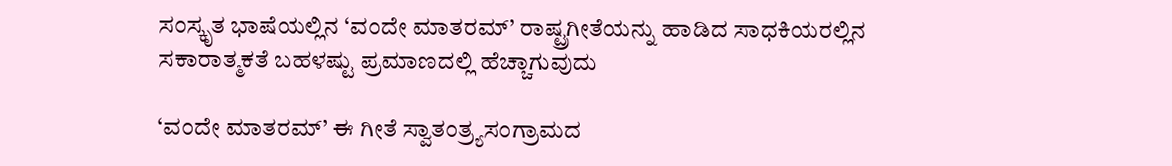ಸಂಸ್ಕೃತ ಭಾಷೆಯಲ್ಲಿನ ‘ವಂದೇ ಮಾತರಮ್‌’ ರಾಷ್ಟ್ರಗೀತೆಯನ್ನು ಹಾಡಿದ ಸಾಧಕಿಯರಲ್ಲಿನ ಸಕಾರಾತ್ಮಕತೆ ಬಹಳಷ್ಟು ಪ್ರಮಾಣದಲ್ಲಿ ಹೆಚ್ಚಾಗುವುದು

‘ವಂದೇ ಮಾತರಮ್‌’ ಈ ಗೀತೆ ಸ್ವಾತಂತ್ರ್ಯಸಂಗ್ರಾಮದ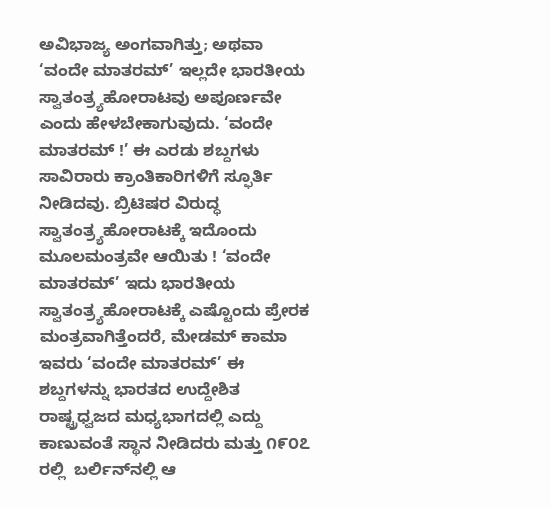ಅವಿಭಾಜ್ಯ ಅಂಗವಾಗಿತ್ತು; ಅಥವಾ ‘ವಂದೇ ಮಾತರಮ್‌’ ಇಲ್ಲದೇ ಭಾರತೀಯ ಸ್ವಾತಂತ್ರ್ಯಹೋರಾಟವು ಅಪೂರ್ಣವೇ ಎಂದು ಹೇಳಬೇಕಾಗುವುದು. ‘ವಂದೇ ಮಾತರಮ್‌ !’ ಈ ಎರಡು ಶಬ್ದಗಳು ಸಾವಿರಾರು ಕ್ರಾಂತಿಕಾರಿಗಳಿಗೆ ಸ್ಫೂರ್ತಿ ನೀಡಿದವು. ಬ್ರಿಟಿಷರ ವಿರುದ್ಧ ಸ್ವಾತಂತ್ರ್ಯಹೋರಾಟಕ್ಕೆ ಇದೊಂದು ಮೂಲಮಂತ್ರವೇ ಆಯಿತು ! ‘ವಂದೇ ಮಾತರಮ್‌’ ಇದು ಭಾರತೀಯ ಸ್ವಾತಂತ್ರ್ಯಹೋರಾಟಕ್ಕೆ ಎಷ್ಟೊಂದು ಪ್ರೇರಕ ಮಂತ್ರವಾಗಿತ್ತೆಂದರೆ, ಮೇಡಮ್‌ ಕಾಮಾ ಇವರು ‘ವಂದೇ ಮಾತರಮ್‌’ ಈ ಶಬ್ದಗಳನ್ನು ಭಾರತದ ಉದ್ದೇಶಿತ ರಾಷ್ಟ್ರಧ್ವಜದ ಮಧ್ಯಭಾಗದಲ್ಲಿ ಎದ್ದು ಕಾಣುವಂತೆ ಸ್ಥಾನ ನೀಡಿದರು ಮತ್ತು ೧೯೦೭ ರಲ್ಲಿ  ಬರ್ಲಿನ್‌ನಲ್ಲಿ ಆ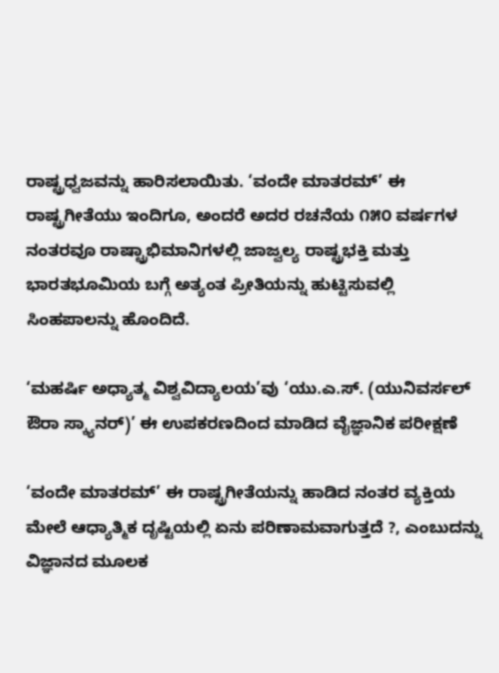ರಾಷ್ಟ್ರಧ್ವಜವನ್ನು ಹಾರಿಸಲಾಯಿತು. ‘ವಂದೇ ಮಾತರಮ್‌’ ಈ ರಾಷ್ಟ್ರಗೀತೆಯು ಇಂದಿಗೂ, ಅಂದರೆ ಅದರ ರಚನೆಯ ೧೫೦ ವರ್ಷಗಳ ನಂತರವೂ ರಾಷ್ಟ್ರಾಭಿಮಾನಿಗಳಲ್ಲಿ ಜಾಜ್ವಲ್ಯ ರಾಷ್ಟ್ರಭಕ್ತಿ ಮತ್ತು ಭಾರತಭೂಮಿಯ ಬಗ್ಗೆ ಅತ್ಯಂತ ಪ್ರೀತಿಯನ್ನು ಹುಟ್ಟಿಸುವಲ್ಲಿ ಸಿಂಹಪಾಲನ್ನು ಹೊಂದಿದೆ.

‘ಮಹರ್ಷಿ ಅಧ್ಯಾತ್ಮ ವಿಶ್ವವಿದ್ಯಾಲಯ’ವು ‘ಯು.ಎ.ಸ್‌. (ಯುನಿವರ್ಸಲ್‌ ಔರಾ ಸ್ಕ್ಯಾನರ್‌)’ ಈ ಉಪಕರಣದಿಂದ ಮಾಡಿದ ವೈಜ್ಞಾನಿಕ ಪರೀಕ್ಷಣೆ

‘ವಂದೇ ಮಾತರಮ್‌’ ಈ ರಾಷ್ಟ್ರಗೀತೆಯನ್ನು ಹಾಡಿದ ನಂತರ ವ್ಯಕ್ತಿಯ ಮೇಲೆ ಆಧ್ಯಾತ್ಮಿಕ ದೃಷ್ಟಿಯಲ್ಲಿ ಏನು ಪರಿಣಾಮವಾಗುತ್ತದೆ ?, ಎಂಬುದನ್ನು ವಿಜ್ಞಾನದ ಮೂಲಕ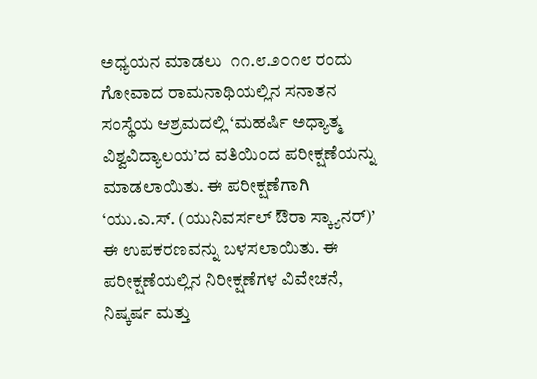ಅಧ್ಯಯನ ಮಾಡಲು  ೧೧.೮.೨೦೧೮ ರಂದು ಗೋವಾದ ರಾಮನಾಥಿಯಲ್ಲಿನ ಸನಾತನ ಸಂಸ್ಥೆಯ ಆಶ್ರಮದಲ್ಲಿ ‘ಮಹರ್ಷಿ ಅಧ್ಯಾತ್ಮ ವಿಶ್ವವಿದ್ಯಾಲಯ’ದ ವತಿಯಿಂದ ಪರೀಕ್ಷಣೆಯನ್ನು ಮಾಡಲಾಯಿತು. ಈ ಪರೀಕ್ಷಣೆಗಾಗಿ ‘ಯು.ಎ.ಸ್‌. (ಯುನಿವರ್ಸಲ್‌ ಔರಾ ಸ್ಕ್ಯಾನರ್‌)’ ಈ ಉಪಕರಣವನ್ನು ಬಳಸಲಾಯಿತು. ಈ ಪರೀಕ್ಷಣೆಯಲ್ಲಿನ ನಿರೀಕ್ಷಣೆಗಳ ವಿವೇಚನೆ, ನಿಷ್ಕರ್ಷ ಮತ್ತು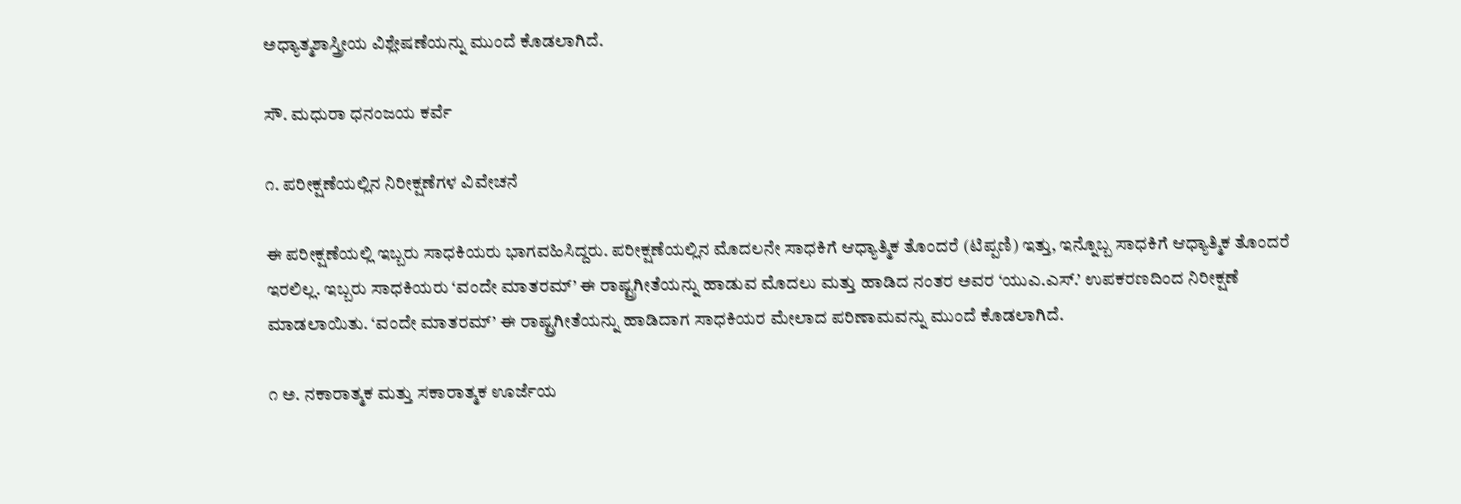ಅಧ್ಯಾತ್ಮಶಾಸ್ತ್ರೀಯ ವಿಶ್ಲೇಷಣೆಯನ್ನು ಮುಂದೆ ಕೊಡಲಾಗಿದೆ.

ಸೌ. ಮಧುರಾ ಧನಂಜಯ ಕರ್ವೆ

೧. ಪರೀಕ್ಷಣೆಯಲ್ಲಿನ ನಿರೀಕ್ಷಣೆಗಳ ವಿವೇಚನೆ

ಈ ಪರೀಕ್ಷಣೆಯಲ್ಲಿ ಇಬ್ಬರು ಸಾಧಕಿಯರು ಭಾಗವಹಿಸಿದ್ದರು. ಪರೀಕ್ಷಣೆಯಲ್ಲಿನ ಮೊದಲನೇ ಸಾಧಕಿಗೆ ಆಧ್ಯಾತ್ಮಿಕ ತೊಂದರೆ (ಟಿಪ್ಪಣಿ) ಇತ್ತು, ಇನ್ನೊಬ್ಬ ಸಾಧಕಿಗೆ ಆಧ್ಯಾತ್ಮಿಕ ತೊಂದರೆ ಇರಲಿಲ್ಲ. ಇಬ್ಬರು ಸಾಧಕಿಯರು ‘ವಂದೇ ಮಾತರಮ್‌’ ಈ ರಾಷ್ಟ್ರಗೀತೆಯನ್ನು ಹಾಡುವ ಮೊದಲು ಮತ್ತು ಹಾಡಿದ ನಂತರ ಅವರ ‘ಯುಎ.ಎಸ್.’ ಉಪಕರಣದಿಂದ ನಿರೀಕ್ಷಣೆ ಮಾಡಲಾಯಿತು. ‘ವಂದೇ ಮಾತರಮ್‌’ ಈ ರಾಷ್ಟ್ರಗೀತೆಯನ್ನು ಹಾಡಿದಾಗ ಸಾಧಕಿಯರ ಮೇಲಾದ ಪರಿಣಾಮವನ್ನು ಮುಂದೆ ಕೊಡಲಾಗಿದೆ.

೧ ಅ. ನಕಾರಾತ್ಮಕ ಮತ್ತು ಸಕಾರಾತ್ಮಕ ಊರ್ಜೆಯ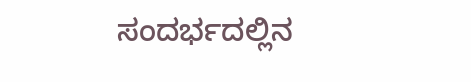ಸಂದರ್ಭದಲ್ಲಿನ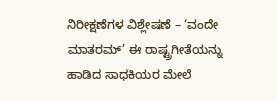ನಿರೀಕ್ಷಣೆಗಳ ವಿಶ್ಲೇಷಣೆ – ‘ವಂದೇ ಮಾತರಮ್‌’ ಈ ರಾಷ್ಟ್ರಗೀತೆಯನ್ನು ಹಾಡಿದ ಸಾಧಕಿಯರ ಮೇಲೆ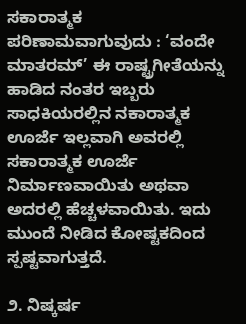ಸಕಾರಾತ್ಮಕ ಪರಿಣಾಮವಾಗುವುದು : ‘ವಂದೇ ಮಾತರಮ್‌’ ಈ ರಾಷ್ಟ್ರಗೀತೆಯನ್ನು ಹಾಡಿದ ನಂತರ ಇಬ್ಬರು ಸಾಧಕಿಯರಲ್ಲಿನ ನಕಾರಾತ್ಮಕ ಊರ್ಜೆ ಇಲ್ಲವಾಗಿ ಅವರಲ್ಲಿ ಸಕಾರಾತ್ಮಕ ಊರ್ಜೆ ನಿರ್ಮಾಣವಾಯಿತು ಅಥವಾ ಅದರಲ್ಲಿ ಹೆಚ್ಚಳವಾಯಿತು. ಇದು ಮುಂದೆ ನೀಡಿದ ಕೋಷ್ಟಕದಿಂದ ಸ್ಪಷ್ಟವಾಗುತ್ತದೆ.

೨. ನಿಷ್ಕರ್ಷ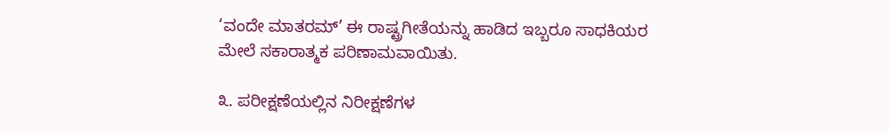‘ವಂದೇ ಮಾತರಮ್‌’ ಈ ರಾಷ್ಟ್ರಗೀತೆಯನ್ನು ಹಾಡಿದ ಇಬ್ಬರೂ ಸಾಧಕಿಯರ ಮೇಲೆ ಸಕಾರಾತ್ಮಕ ಪರಿಣಾಮವಾಯಿತು.

೩. ಪರೀಕ್ಷಣೆಯಲ್ಲಿನ ನಿರೀಕ್ಷಣೆಗಳ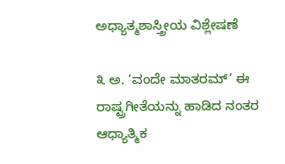ಅಧ್ಯಾತ್ಮಶಾಸ್ತ್ರೀಯ ವಿಶ್ಲೇಷಣೆ

೩ ಅ. ‘ವಂದೇ ಮಾತರಮ್‌’ ಈ ರಾಷ್ಟ್ರಗೀತೆಯನ್ನು ಹಾಡಿದ ನಂತರ ಆಧ್ಯಾತ್ಮಿಕ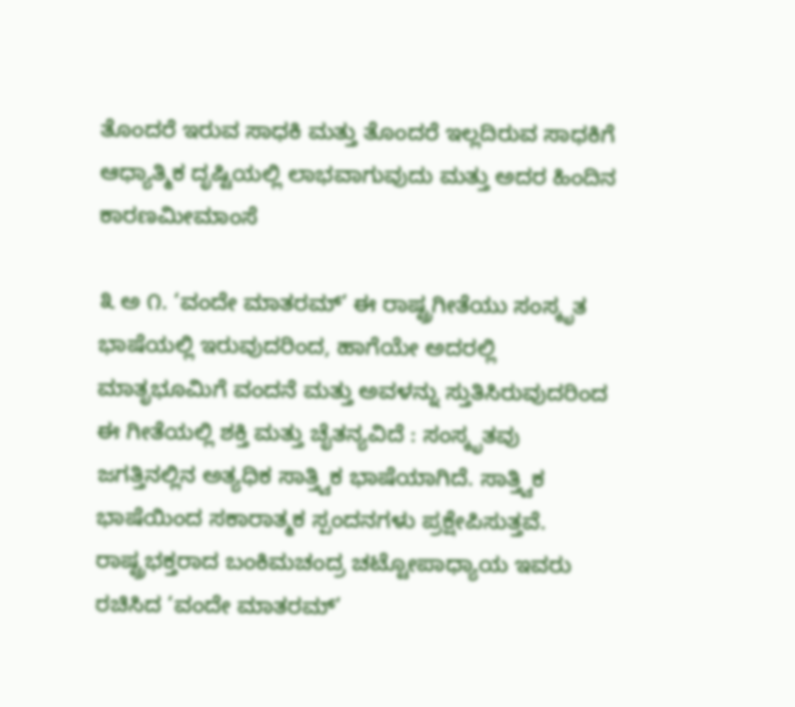ತೊಂದರೆ ಇರುವ ಸಾಧಕಿ ಮತ್ತು ತೊಂದರೆ ಇಲ್ಲದಿರುವ ಸಾಧಕಿಗೆ ಆಧ್ಯಾತ್ಮಿಕ ದೃಷ್ಟಿಯಲ್ಲಿ ಲಾಭವಾಗುವುದು ಮತ್ತು ಅದರ ಹಿಂದಿನ ಕಾರಣಮೀಮಾಂಸೆ

೩ ಅ ೧. ‘ವಂದೇ ಮಾತರಮ್‌’ ಈ ರಾಷ್ಟ್ರಗೀತೆಯು ಸಂಸ್ಕೃತ ಭಾಷೆಯಲ್ಲಿ ಇರುವುದರಿಂದ, ಹಾಗೆಯೇ ಅದರಲ್ಲಿ ಮಾತೃಭೂಮಿಗೆ ವಂದನೆ ಮತ್ತು ಅವಳನ್ನು ಸ್ತುತಿಸಿರುವುದರಿಂದ ಈ ಗೀತೆಯಲ್ಲಿ ಶಕ್ತಿ ಮತ್ತು ಚೈತನ್ಯವಿದೆ : ಸಂಸ್ಕೃತವು ಜಗತ್ತಿನಲ್ಲಿನ ಅತ್ಯಧಿಕ ಸಾತ್ತ್ವಿಕ ಭಾಷೆಯಾಗಿದೆ. ಸಾತ್ತ್ವಿಕ ಭಾಷೆಯಿಂದ ಸಕಾರಾತ್ಮಕ ಸ್ಪಂದನಗಳು ಪ್ರಕ್ಷೇಪಿಸುತ್ತವೆ. ರಾಷ್ಟ್ರಭಕ್ತರಾದ ಬಂಕಿಮಚಂದ್ರ ಚಟ್ಟೋಪಾಧ್ಯಾಯ ಇವರು ರಚಿಸಿದ ‘ವಂದೇ ಮಾತರಮ್‌’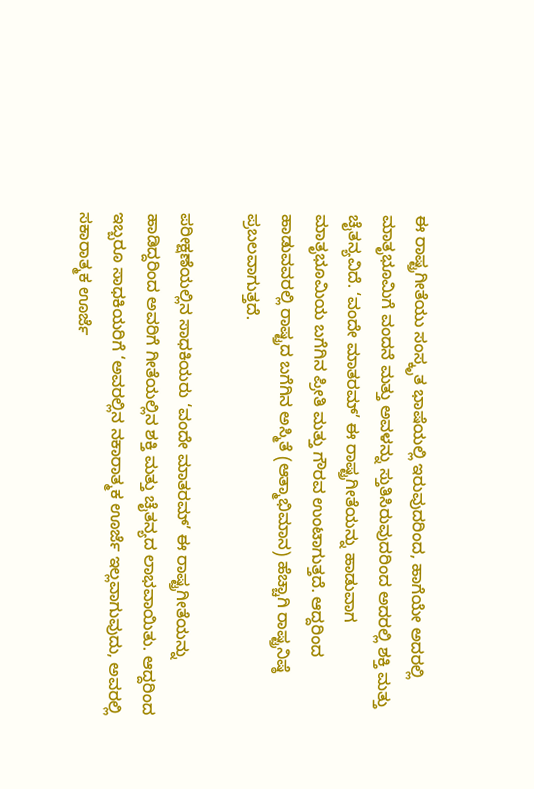ಈ ರಾಷ್ಟ್ರಗೀತೆಯು ಸಂಸ್ಕೃತ ಭಾಷೆಯಲ್ಲಿ ಇರುವುದರಿಂದ, ಹಾಗೆಯೇ ಅದರಲ್ಲಿ ಮಾತೃಭೂಮಿಗೆ ವಂದನೆ ಮತ್ತು ಅವಳನ್ನು ಸ್ತುತಿಸಿರುವುದರಿಂದ ಅದರಲ್ಲಿ ಶಕ್ತಿ ಮತ್ತು ಚೈತನ್ಯವಿದೆ. ‘ವಂದೇ ಮಾತರಮ್‌’ ಈ ರಾಷ್ಟ್ರಗೀತೆಯನ್ನು ಹಾಡುವಾಗ ಮಾತೃಭೂಮಿಯ ಬಗೆಗಿನ ಪ್ರೀತಿ ಮತ್ತು ಗೌರವ ಉಂಟಾಗುತ್ತದೆ. ಆದ್ದರಿಂದ ಹಾಡುವವರಲ್ಲಿ ರಾಷ್ಟ್ರದ ಬಗೆಗಿನ ಅಸ್ಮಿತೆ (ಆತ್ಮಾಭಿಮಾನ) ಹೆಚ್ಚಾಗಿ ರಾಷ್ಟ್ರನಿಷ್ಠೆ ಪ್ರಬಲವಾಗುತ್ತದೆ.

ಪರೀಕ್ಷಣೆಯಲ್ಲಿನ ಸಾಧಕಿಯರು ‘ವಂದೇ ಮಾತರಮ್‌’ ಈ ರಾಷ್ಟ್ರಗೀತೆಯನ್ನು ಹಾಡಿದ್ದರಿಂದ ಅವರಿಗೆ ಗೀತೆಯಲ್ಲಿನ ಶಕ್ತಿ ಮತ್ತು ಚೈತನ್ಯದ ಲಾಭವಾಯಿತು. ಆದ್ದರಿಂದ ಇಬ್ಬರೂ ಸಾಧಕಿಯರಿಗೆ ‘ಅವರಲ್ಲಿನ ನಕಾರಾತ್ಮಕ ಊರ್ಜೆ ಇಲ್ಲವಾಗುವುದು, ಅವರಲ್ಲಿ ಸಕಾರಾತ್ಮಕ ಊರ್ಜೆ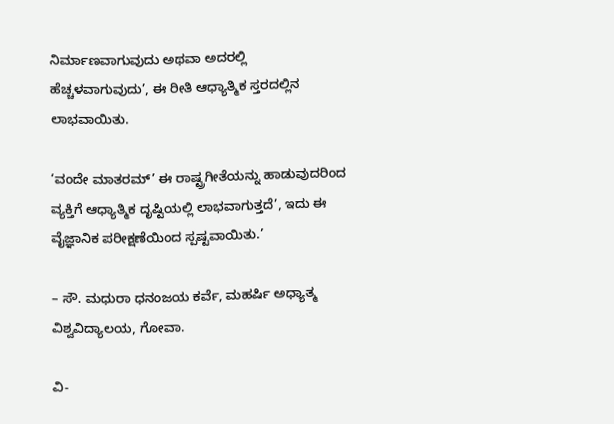ನಿರ್ಮಾಣವಾಗುವುದು ಅಥವಾ ಅದರಲ್ಲಿ ಹೆಚ್ಚಳವಾಗುವುದು’, ಈ ರೀತಿ ಆಧ್ಯಾತ್ಮಿಕ ಸ್ತರದಲ್ಲಿನ ಲಾಭವಾಯಿತು.

‘ವಂದೇ ಮಾತರಮ್‌’ ಈ ರಾಷ್ಟ್ರಗೀತೆಯನ್ನು ಹಾಡುವುದರಿಂದ ವ್ಯಕ್ತಿಗೆ ಆಧ್ಯಾತ್ಮಿಕ ದೃಷ್ಟಿಯಲ್ಲಿ ಲಾಭವಾಗುತ್ತದೆ’, ಇದು ಈ ವೈಜ್ಞಾನಿಕ ಪರೀಕ್ಷಣೆಯಿಂದ ಸ್ಪಷ್ಟವಾಯಿತು.’

– ಸೌ. ಮಧುರಾ ಧನಂಜಯ ಕರ್ವೆ, ಮಹರ್ಷಿ ಅಧ್ಯಾತ್ಮ ವಿಶ್ವವಿದ್ಯಾಲಯ, ಗೋವಾ.

ವಿ-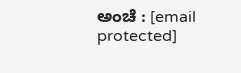ಅಂಚೆ : [email protected]